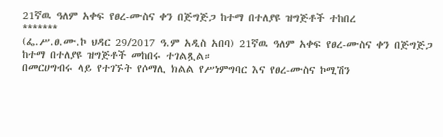21ኛዉ ዓለም አቀፍ የፀረ-ሙስና ቀን በጅግጅጋ ከተማ በተለያዩ ዝግጅቶች ተከበረ
*******
(ፌ.ሥ.ፀ.ሙ.ኮ ህዳር 29/2017 ዓ.ም አዲስ አበባ) 21ኛዉ ዓለም አቀፍ የፀረ-ሙስና ቀን በጅግጅጋ ከተማ በተለያዩ ዝግጅቶች መከበሩ ተገልጿል።
በመርሀግብሩ ላይ የተገኙት የሶማሊ ክልል የሥነምግባር እና የፀረ-ሙስና ኮሚሽን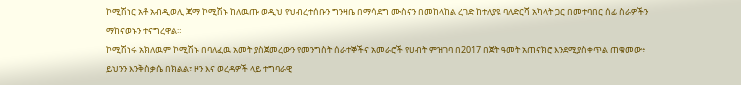ኮሚሽነር አቶ አብዲወሊ ጃማ ኮሚሽኑ ከለዉጡ ወዲህ የህብረተሰቡን ግንዛቤ በማሳደግ ሙስናን በመከላከል ረገድ ከተለያዩ ባለድርሻ አካላት ጋር በመተባበር ሰፊ ስራዎችን ማከናወኑን ተናግረዋል።
ኮሚሽነሩ አክለዉም ኮሚሽኑ በባለፈዉ አመት ያስጀመረውን የመንግስት ሰራተኞችና አመራሮች የሀብት ምዝገባ በ2017 በጀት ዓመት አጠናክሮ እንደሚያስቀጥል ጠቁመው፥ ይህንን እንቅስቃሴ በክልል፣ ዞን እና ወረዳዎች ላይ ተግባራዊ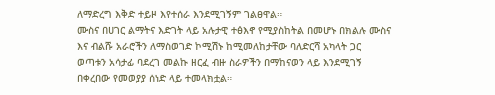ለማድረግ እቅድ ተይዞ እየተሰራ እንደሚገኝም ገልፀዋል።
ሙስና በሀገር ልማትና እድገት ላይ አሉታዊ ተፅእኖ የሚያስከትል በመሆኑ በክልሉ ሙስና እና ብልሹ አራሮችን ለማስወገድ ኮሚሽኑ ከሚመለከታቸው ባለድርሻ አካላት ጋር ወጣቱን አሳታፊ ባደረገ መልኩ ዘርፈ ብዙ ስራዎችን በማከናወን ላይ እንደሚገኝ በቀረበው የመወያያ ሰነድ ላይ ተመላክቷል።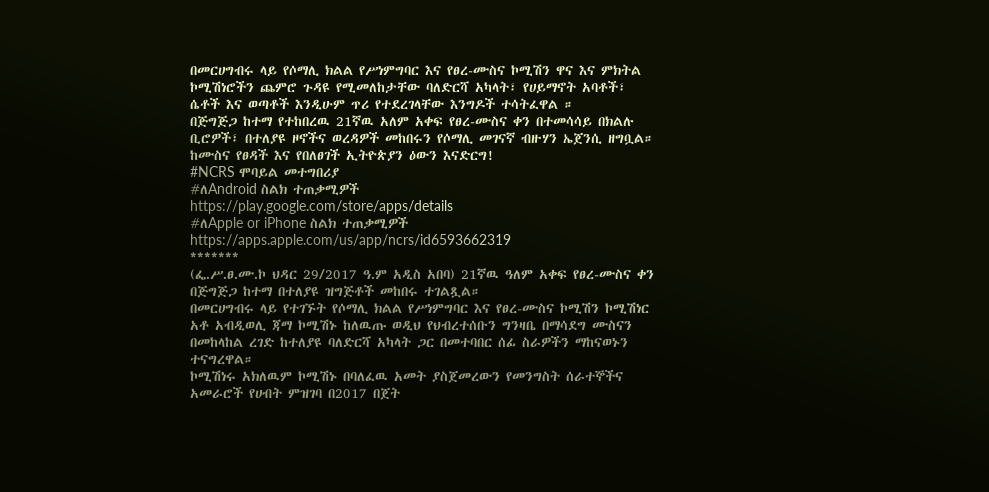በመርሀግብሩ ላይ የሶማሊ ክልል የሥነምግባር እና የፀረ-ሙስና ኮሚሽን ዋና እና ምክትል ኮሚሽነሮችን ጨምሮ ጉዳዩ የሚመለከታቸው ባለድርሻ አካላት፣ የሀይማኖት አባቶች፣ ሴቶች እና ወጣቶች እንዲሁም ጥሪ የተደረገላቸው እንግዶች ተሳትፈዋል ።
በጅግጅጋ ከተማ የተከበረዉ 21ኛዉ አለም አቀፍ የፀረ-ሙስና ቀን በተመሳሳይ በክልሉ ቢሮዎች፣ በተለያዩ ዞኖችና ወረዳዎች መከበሩን የሶማሊ መገናኛ ብዙሃን ኤጀንሲ ዘግቧል።
ከሙስና የፀዳች እና የበለፀገች ኢትዮጵያን ዕውን እናድርግ!
#NCRS ሞባይል መተግበሪያ
#ለAndroid ስልክ ተጠቃሚዎች
https://play.google.com/store/apps/details
#ለApple or iPhone ስልክ ተጠቃሚዎች
https://apps.apple.com/us/app/ncrs/id6593662319
*******
(ፌ.ሥ.ፀ.ሙ.ኮ ህዳር 29/2017 ዓ.ም አዲስ አበባ) 21ኛዉ ዓለም አቀፍ የፀረ-ሙስና ቀን በጅግጅጋ ከተማ በተለያዩ ዝግጅቶች መከበሩ ተገልጿል።
በመርሀግብሩ ላይ የተገኙት የሶማሊ ክልል የሥነምግባር እና የፀረ-ሙስና ኮሚሽን ኮሚሽነር አቶ አብዲወሊ ጃማ ኮሚሽኑ ከለዉጡ ወዲህ የህብረተሰቡን ግንዛቤ በማሳደግ ሙስናን በመከላከል ረገድ ከተለያዩ ባለድርሻ አካላት ጋር በመተባበር ሰፊ ስራዎችን ማከናወኑን ተናግረዋል።
ኮሚሽነሩ አክለዉም ኮሚሽኑ በባለፈዉ አመት ያስጀመረውን የመንግስት ሰራተኞችና አመራሮች የሀብት ምዝገባ በ2017 በጀት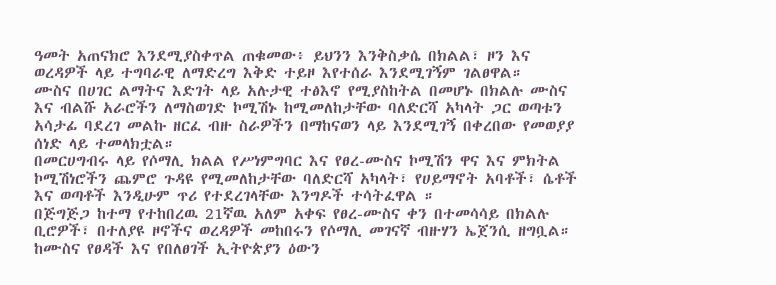ዓመት አጠናክሮ እንደሚያስቀጥል ጠቁመው፥ ይህንን እንቅስቃሴ በክልል፣ ዞን እና ወረዳዎች ላይ ተግባራዊ ለማድረግ እቅድ ተይዞ እየተሰራ እንደሚገኝም ገልፀዋል።
ሙስና በሀገር ልማትና እድገት ላይ አሉታዊ ተፅእኖ የሚያስከትል በመሆኑ በክልሉ ሙስና እና ብልሹ አራሮችን ለማስወገድ ኮሚሽኑ ከሚመለከታቸው ባለድርሻ አካላት ጋር ወጣቱን አሳታፊ ባደረገ መልኩ ዘርፈ ብዙ ስራዎችን በማከናወን ላይ እንደሚገኝ በቀረበው የመወያያ ሰነድ ላይ ተመላክቷል።
በመርሀግብሩ ላይ የሶማሊ ክልል የሥነምግባር እና የፀረ-ሙስና ኮሚሽን ዋና እና ምክትል ኮሚሽነሮችን ጨምሮ ጉዳዩ የሚመለከታቸው ባለድርሻ አካላት፣ የሀይማኖት አባቶች፣ ሴቶች እና ወጣቶች እንዲሁም ጥሪ የተደረገላቸው እንግዶች ተሳትፈዋል ።
በጅግጅጋ ከተማ የተከበረዉ 21ኛዉ አለም አቀፍ የፀረ-ሙስና ቀን በተመሳሳይ በክልሉ ቢሮዎች፣ በተለያዩ ዞኖችና ወረዳዎች መከበሩን የሶማሊ መገናኛ ብዙሃን ኤጀንሲ ዘግቧል።
ከሙስና የፀዳች እና የበለፀገች ኢትዮጵያን ዕውን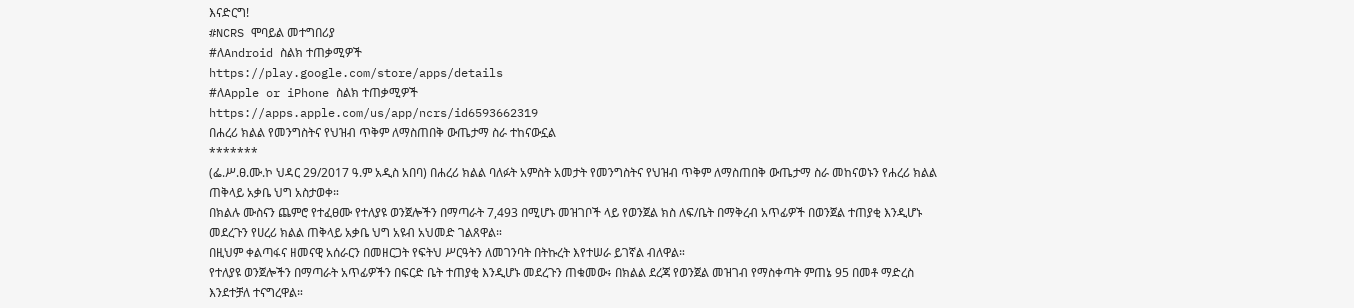እናድርግ!
#NCRS ሞባይል መተግበሪያ
#ለAndroid ስልክ ተጠቃሚዎች
https://play.google.com/store/apps/details
#ለApple or iPhone ስልክ ተጠቃሚዎች
https://apps.apple.com/us/app/ncrs/id6593662319
በሐረሪ ክልል የመንግስትና የህዝብ ጥቅም ለማስጠበቅ ውጤታማ ስራ ተከናውኗል
*******
(ፌ.ሥ.ፀ.ሙ.ኮ ህዳር 29/2017 ዓ.ም አዲስ አበባ) በሐረሪ ክልል ባለፉት አምስት አመታት የመንግስትና የህዝብ ጥቅም ለማስጠበቅ ውጤታማ ስራ መከናወኑን የሐረሪ ክልል ጠቅላይ አቃቤ ህግ አስታወቀ።
በክልሉ ሙስናን ጨምሮ የተፈፀሙ የተለያዩ ወንጀሎችን በማጣራት 7,493 በሚሆኑ መዝገቦች ላይ የወንጀል ክስ ለፍ/ቤት በማቅረብ አጥፊዎች በወንጀል ተጠያቂ እንዲሆኑ መደረጉን የሀረሪ ክልል ጠቅላይ አቃቤ ህግ አዩብ አህመድ ገልጸዋል።
በዚህም ቀልጣፋና ዘመናዊ አሰራርን በመዘርጋት የፍትህ ሥርዓትን ለመገንባት በትኩረት እየተሠራ ይገኛል ብለዋል።
የተለያዩ ወንጀሎችን በማጣራት አጥፊዎችን በፍርድ ቤት ተጠያቂ እንዲሆኑ መደረጉን ጠቁመው፥ በክልል ደረጃ የወንጀል መዝገብ የማስቀጣት ምጠኔ 95 በመቶ ማድረስ እንደተቻለ ተናግረዋል።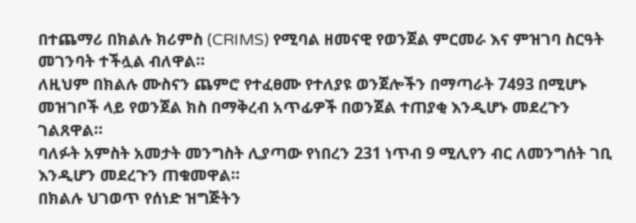በተጨማሪ በክልሉ ክሪምስ (CRIMS) የሚባል ዘመናዊ የወንጀል ምርመራ እና ምዝገባ ስርዓት መገንባት ተችሏል ብለዋል።
ለዚህም በክልሉ ሙስናን ጨምሮ የተፈፀሙ የተለያዩ ወንጀሎችን በማጣራት 7493 በሚሆኑ መዝገቦች ላይ የወንጀል ክስ በማቅረብ አጥፊዎች በወንጀል ተጠያቂ እንዲሆኑ መደረጉን ገልጸዋል።
ባለፉት አምስት አመታት መንግስት ሊያጣው የነበረን 231 ነጥብ 9 ሚሊየን ብር ለመንግሰት ገቢ እንዲሆን መደረጉን ጠቁመዋል።
በክልሉ ህገወጥ የሰነድ ዝግጅትን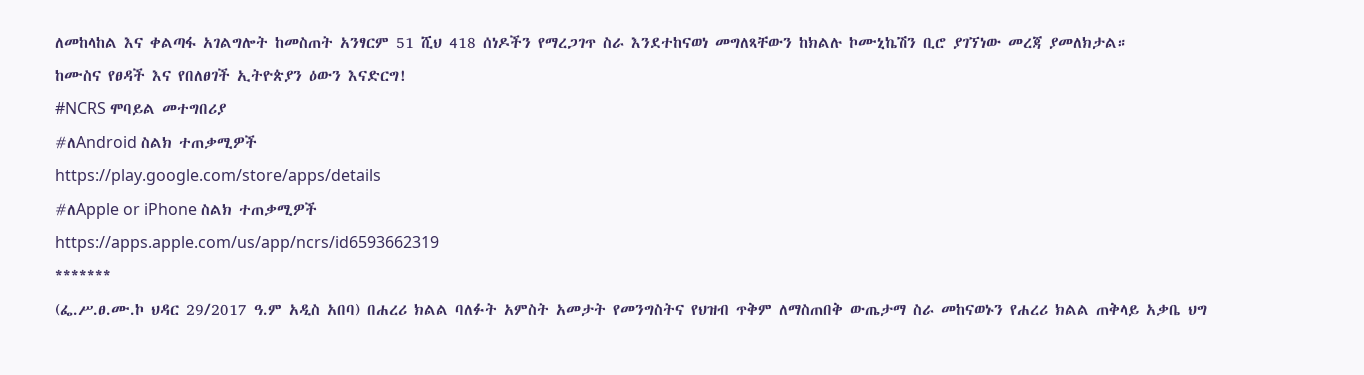ለመከላከል እና ቀልጣፋ አገልግሎት ከመስጠት አንፃርም 51 ሺህ 418 ሰነዶችን የማረጋገጥ ስራ እንደተከናወነ መግለጻቸውን ከክልሉ ኮሙኒኬሽን ቢሮ ያገኘነው መረጃ ያመለክታል።
ከሙስና የፀዳች እና የበለፀገች ኢትዮጵያን ዕውን እናድርግ!
#NCRS ሞባይል መተግበሪያ
#ለAndroid ስልክ ተጠቃሚዎች
https://play.google.com/store/apps/details
#ለApple or iPhone ስልክ ተጠቃሚዎች
https://apps.apple.com/us/app/ncrs/id6593662319
*******
(ፌ.ሥ.ፀ.ሙ.ኮ ህዳር 29/2017 ዓ.ም አዲስ አበባ) በሐረሪ ክልል ባለፉት አምስት አመታት የመንግስትና የህዝብ ጥቅም ለማስጠበቅ ውጤታማ ስራ መከናወኑን የሐረሪ ክልል ጠቅላይ አቃቤ ህግ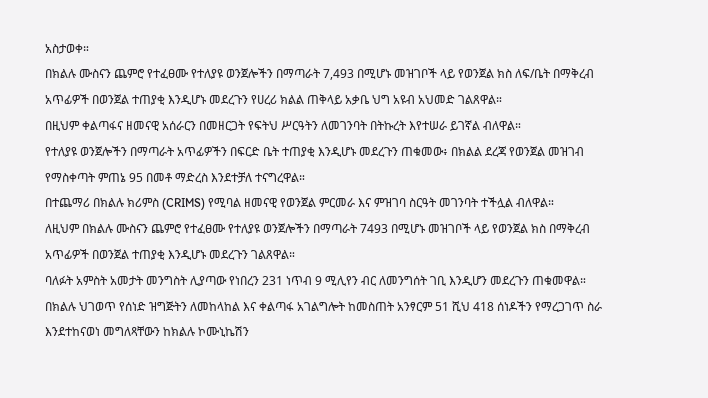አስታወቀ።
በክልሉ ሙስናን ጨምሮ የተፈፀሙ የተለያዩ ወንጀሎችን በማጣራት 7,493 በሚሆኑ መዝገቦች ላይ የወንጀል ክስ ለፍ/ቤት በማቅረብ አጥፊዎች በወንጀል ተጠያቂ እንዲሆኑ መደረጉን የሀረሪ ክልል ጠቅላይ አቃቤ ህግ አዩብ አህመድ ገልጸዋል።
በዚህም ቀልጣፋና ዘመናዊ አሰራርን በመዘርጋት የፍትህ ሥርዓትን ለመገንባት በትኩረት እየተሠራ ይገኛል ብለዋል።
የተለያዩ ወንጀሎችን በማጣራት አጥፊዎችን በፍርድ ቤት ተጠያቂ እንዲሆኑ መደረጉን ጠቁመው፥ በክልል ደረጃ የወንጀል መዝገብ የማስቀጣት ምጠኔ 95 በመቶ ማድረስ እንደተቻለ ተናግረዋል።
በተጨማሪ በክልሉ ክሪምስ (CRIMS) የሚባል ዘመናዊ የወንጀል ምርመራ እና ምዝገባ ስርዓት መገንባት ተችሏል ብለዋል።
ለዚህም በክልሉ ሙስናን ጨምሮ የተፈፀሙ የተለያዩ ወንጀሎችን በማጣራት 7493 በሚሆኑ መዝገቦች ላይ የወንጀል ክስ በማቅረብ አጥፊዎች በወንጀል ተጠያቂ እንዲሆኑ መደረጉን ገልጸዋል።
ባለፉት አምስት አመታት መንግስት ሊያጣው የነበረን 231 ነጥብ 9 ሚሊየን ብር ለመንግሰት ገቢ እንዲሆን መደረጉን ጠቁመዋል።
በክልሉ ህገወጥ የሰነድ ዝግጅትን ለመከላከል እና ቀልጣፋ አገልግሎት ከመስጠት አንፃርም 51 ሺህ 418 ሰነዶችን የማረጋገጥ ስራ እንደተከናወነ መግለጻቸውን ከክልሉ ኮሙኒኬሽን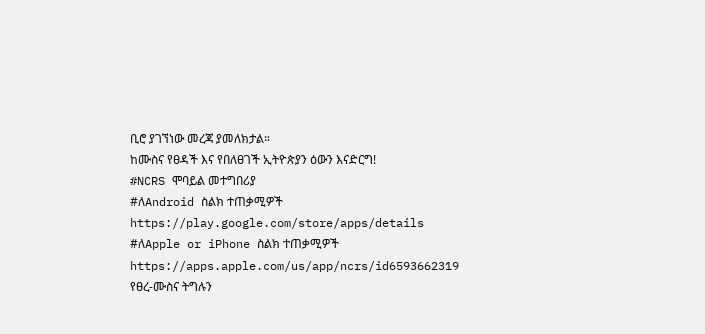ቢሮ ያገኘነው መረጃ ያመለክታል።
ከሙስና የፀዳች እና የበለፀገች ኢትዮጵያን ዕውን እናድርግ!
#NCRS ሞባይል መተግበሪያ
#ለAndroid ስልክ ተጠቃሚዎች
https://play.google.com/store/apps/details
#ለApple or iPhone ስልክ ተጠቃሚዎች
https://apps.apple.com/us/app/ncrs/id6593662319
የፀረ-ሙስና ትግሉን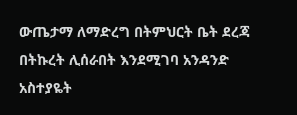ውጤታማ ለማድረግ በትምህርት ቤት ደረጃ በትኩረት ሊሰራበት እንደሚገባ አንዳንድ አስተያዬት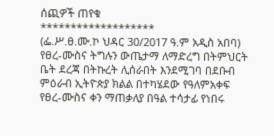ሰጪዎች ጠየቁ
*******************
(ፌ.ሥ.ፀ.ሙ.ኮ ህዳር 30/2017 ዓ.ም አዲስ አበባ) የፀረ-ሙስና ትግሉን ውጤታማ ለማድረግ በትምህርት ቤት ደረጃ በትኩረት ሊሰራበት እንደሚገባ በደቡብ ምዕራብ ኢትዮጵያ ክልል በተካሄደው የዓለምአቀፍ የፀረ-ሙስና ቀን ማጠቃለያ በዓል ተሳታፊ የነበሩ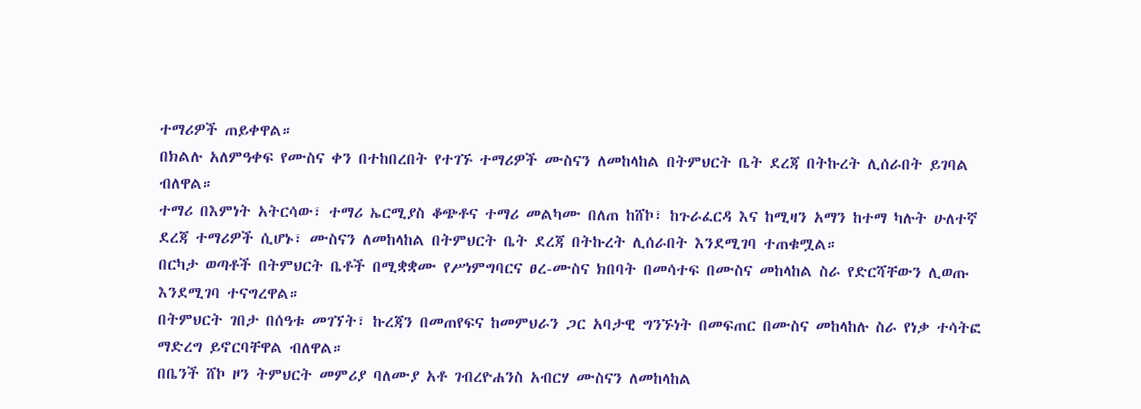ተማሪዎች ጠይቀዋል።
በክልሉ አለምዓቀፍ የሙስና ቀን በተከበረበት የተገኙ ተማሪዎች ሙስናን ለመከላከል በትምህርት ቤት ደረጃ በትኩረት ሊሰራበት ይገባል ብለዋል።
ተማሪ በእምነት አትርሳው፣ ተማሪ ኤርሚያስ ቆጭቶና ተማሪ መልካሙ በለጠ ከሸኮ፣ ከጉራፈርዳ እና ከሚዛን አማን ከተማ ካሉት ሁለተኛ ደረጃ ተማሪዎች ሲሆኑ፣ ሙስናን ለመከላከል በትምህርት ቤት ደረጃ በትኩረት ሊሰራበት እንደሚገባ ተጠቁሟል።
በርካታ ወጣቶች በትምህርት ቤቶች በሚቋቋሙ የሥነምግባርና ፀረ-ሙስና ክበባት በመሳተፍ በሙስና መከላከል ስራ የድርሻቸውን ሊወጡ እንደሚገባ ተናግረዋል።
በትምህርት ገበታ በሰዓቱ መገኘት፣ ኩረጃን በመጠየፍና ከመምህራን ጋር አባታዊ ግንኙነት በመፍጠር በሙስና መከላከሉ ስራ የነቃ ተሳትፎ ማድረግ ይኖርባቸዋል ብለዋል።
በቤንች ሸኮ ዞን ትምህርት መምሪያ ባለሙያ አቶ ገብረዮሐንስ አብርሃ ሙስናን ለመከላከል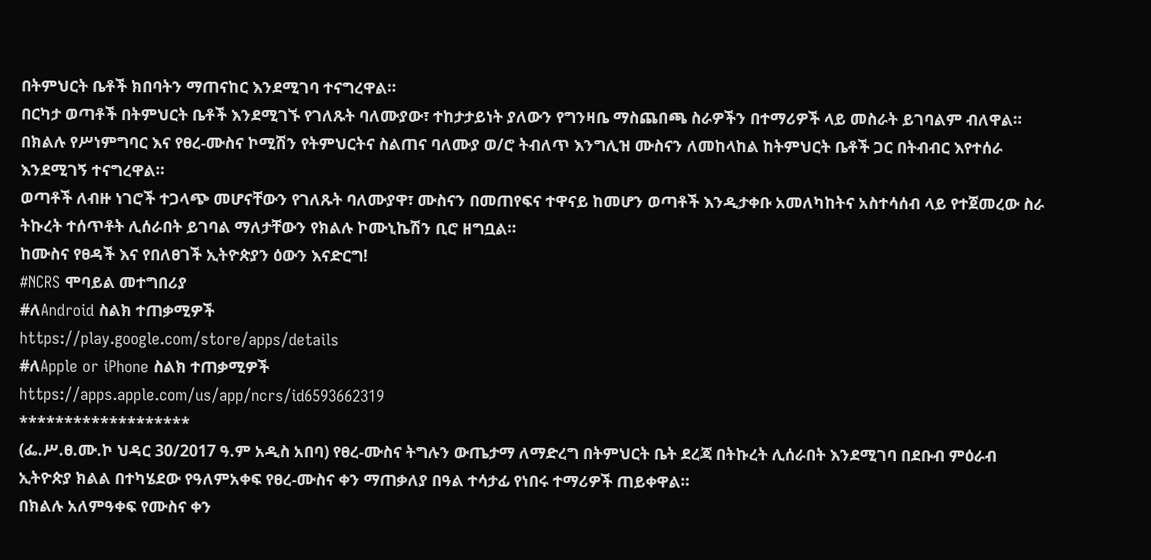በትምህርት ቤቶች ክበባትን ማጠናከር እንደሚገባ ተናግረዋል።
በርካታ ወጣቶች በትምህርት ቤቶች እንደሚገኙ የገለጹት ባለሙያው፣ ተከታታይነት ያለውን የግንዛቤ ማስጨበጫ ስራዎችን በተማሪዎች ላይ መስራት ይገባልም ብለዋል።
በክልሉ የሥነምግባር እና የፀረ-ሙስና ኮሚሽን የትምህርትና ስልጠና ባለሙያ ወ/ሮ ትብለጥ እንግሊዝ ሙስናን ለመከላከል ከትምህርት ቤቶች ጋር በትብብር እየተሰራ እንደሚገኝ ተናግረዋል።
ወጣቶች ለብዙ ነገሮች ተጋላጭ መሆናቸውን የገለጹት ባለሙያዋ፣ ሙስናን በመጠየፍና ተዋናይ ከመሆን ወጣቶች እንዲታቀቡ አመለካከትና አስተሳሰብ ላይ የተጀመረው ስራ ትኩረት ተሰጥቶት ሊሰራበት ይገባል ማለታቸውን የክልሉ ኮሙኒኬሽን ቢሮ ዘግቧል።
ከሙስና የፀዳች እና የበለፀገች ኢትዮጵያን ዕውን እናድርግ!
#NCRS ሞባይል መተግበሪያ
#ለAndroid ስልክ ተጠቃሚዎች
https://play.google.com/store/apps/details
#ለApple or iPhone ስልክ ተጠቃሚዎች
https://apps.apple.com/us/app/ncrs/id6593662319
*******************
(ፌ.ሥ.ፀ.ሙ.ኮ ህዳር 30/2017 ዓ.ም አዲስ አበባ) የፀረ-ሙስና ትግሉን ውጤታማ ለማድረግ በትምህርት ቤት ደረጃ በትኩረት ሊሰራበት እንደሚገባ በደቡብ ምዕራብ ኢትዮጵያ ክልል በተካሄደው የዓለምአቀፍ የፀረ-ሙስና ቀን ማጠቃለያ በዓል ተሳታፊ የነበሩ ተማሪዎች ጠይቀዋል።
በክልሉ አለምዓቀፍ የሙስና ቀን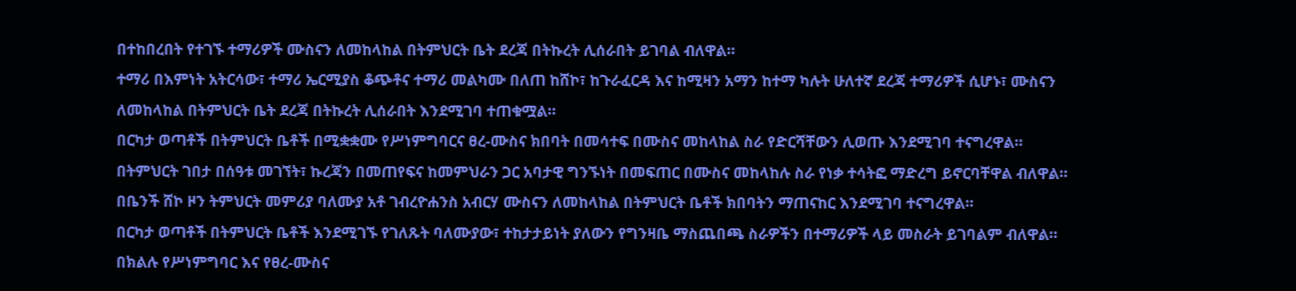በተከበረበት የተገኙ ተማሪዎች ሙስናን ለመከላከል በትምህርት ቤት ደረጃ በትኩረት ሊሰራበት ይገባል ብለዋል።
ተማሪ በእምነት አትርሳው፣ ተማሪ ኤርሚያስ ቆጭቶና ተማሪ መልካሙ በለጠ ከሸኮ፣ ከጉራፈርዳ እና ከሚዛን አማን ከተማ ካሉት ሁለተኛ ደረጃ ተማሪዎች ሲሆኑ፣ ሙስናን ለመከላከል በትምህርት ቤት ደረጃ በትኩረት ሊሰራበት እንደሚገባ ተጠቁሟል።
በርካታ ወጣቶች በትምህርት ቤቶች በሚቋቋሙ የሥነምግባርና ፀረ-ሙስና ክበባት በመሳተፍ በሙስና መከላከል ስራ የድርሻቸውን ሊወጡ እንደሚገባ ተናግረዋል።
በትምህርት ገበታ በሰዓቱ መገኘት፣ ኩረጃን በመጠየፍና ከመምህራን ጋር አባታዊ ግንኙነት በመፍጠር በሙስና መከላከሉ ስራ የነቃ ተሳትፎ ማድረግ ይኖርባቸዋል ብለዋል።
በቤንች ሸኮ ዞን ትምህርት መምሪያ ባለሙያ አቶ ገብረዮሐንስ አብርሃ ሙስናን ለመከላከል በትምህርት ቤቶች ክበባትን ማጠናከር እንደሚገባ ተናግረዋል።
በርካታ ወጣቶች በትምህርት ቤቶች እንደሚገኙ የገለጹት ባለሙያው፣ ተከታታይነት ያለውን የግንዛቤ ማስጨበጫ ስራዎችን በተማሪዎች ላይ መስራት ይገባልም ብለዋል።
በክልሉ የሥነምግባር እና የፀረ-ሙስና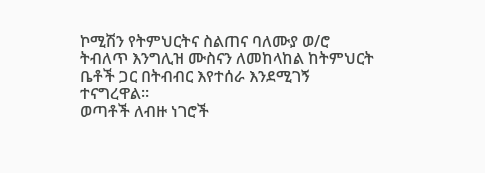ኮሚሽን የትምህርትና ስልጠና ባለሙያ ወ/ሮ ትብለጥ እንግሊዝ ሙስናን ለመከላከል ከትምህርት ቤቶች ጋር በትብብር እየተሰራ እንደሚገኝ ተናግረዋል።
ወጣቶች ለብዙ ነገሮች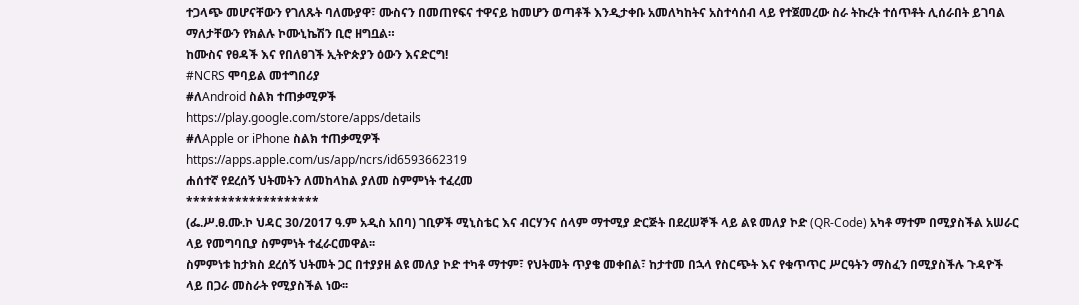ተጋላጭ መሆናቸውን የገለጹት ባለሙያዋ፣ ሙስናን በመጠየፍና ተዋናይ ከመሆን ወጣቶች እንዲታቀቡ አመለካከትና አስተሳሰብ ላይ የተጀመረው ስራ ትኩረት ተሰጥቶት ሊሰራበት ይገባል ማለታቸውን የክልሉ ኮሙኒኬሽን ቢሮ ዘግቧል።
ከሙስና የፀዳች እና የበለፀገች ኢትዮጵያን ዕውን እናድርግ!
#NCRS ሞባይል መተግበሪያ
#ለAndroid ስልክ ተጠቃሚዎች
https://play.google.com/store/apps/details
#ለApple or iPhone ስልክ ተጠቃሚዎች
https://apps.apple.com/us/app/ncrs/id6593662319
ሐሰተኛ የደረሰኝ ህትመትን ለመከላከል ያለመ ስምምነት ተፈረመ
*******************
(ፌ.ሥ.ፀ.ሙ.ኮ ህዳር 30/2017 ዓ.ም አዲስ አበባ) ገቢዎች ሚኒስቴር እና ብርሃንና ሰላም ማተሚያ ድርጅት በደረሠኞች ላይ ልዩ መለያ ኮድ (QR-Code) አካቶ ማተም በሚያስችል አሠራር ላይ የመግባቢያ ስምምነት ተፈራርመዋል፡፡
ስምምነቱ ከታክስ ደረሰኝ ህትመት ጋር በተያያዘ ልዩ መለያ ኮድ ተካቶ ማተም፣ የህትመት ጥያቄ መቀበል፣ ከታተመ በኋላ የስርጭት እና የቁጥጥር ሥርዓትን ማስፈን በሚያስችሉ ጉዳዮች ላይ በጋራ መስራት የሚያስችል ነው፡፡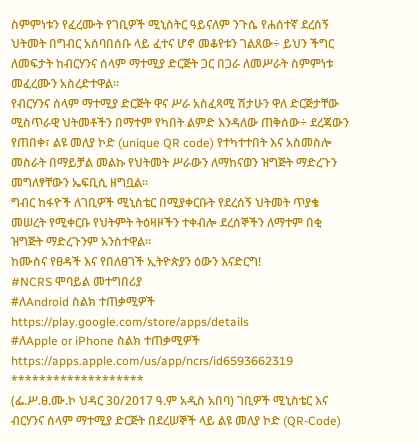ስምምነቱን የፈረሙት የገቢዎች ሚኒስትር ዓይናለም ንጉሴ የሐሰተኛ ደረሰኝ ህትመት በግብር አሰባበሰቡ ላይ ፈተና ሆኖ መቆየቱን ገልጸው÷ ይህን ችግር ለመፍታት ከብርሃንና ሰላም ማተሚያ ድርጅት ጋር በጋራ ለመሥራት ስምምነቱ መፈረሙን አስረድተዋል፡፡
የብርሃንና ሰላም ማተሚያ ድርጅት ዋና ሥራ አስፈጻሚ ሽታሁን ዋለ ድርጅታቸው ሚስጥራዊ ህትመቶችን በማተም የካበት ልምድ እንዳለው ጠቅሰው÷ ደረጃውን የጠበቀ፣ ልዩ መለያ ኮድ (unique QR code) የተካተተበት እና አስመስሎ መስራት በማይቻል መልኩ የህትመት ሥራውን ለማከናወን ዝግጅት ማድረጉን መግለፃቸውን ኤፍቢሲ ዘግቧል፡፡
ግብር ከፋዮች ለገቢዎች ሚኒስቴር በሚያቀርቡት የደረሰኝ ህትመት ጥያቄ መሠረት የሚቀርቡ የህትምት ትዕዛዞችን ተቀብሎ ደረሰኞችን ለማተም በቂ ዝግጅት ማድረጉንም አንስተዋል፡፡
ከሙስና የፀዳች እና የበለፀገች ኢትዮጵያን ዕውን እናድርግ!
#NCRS ሞባይል መተግበሪያ
#ለAndroid ስልክ ተጠቃሚዎች
https://play.google.com/store/apps/details
#ለApple or iPhone ስልክ ተጠቃሚዎች
https://apps.apple.com/us/app/ncrs/id6593662319
*******************
(ፌ.ሥ.ፀ.ሙ.ኮ ህዳር 30/2017 ዓ.ም አዲስ አበባ) ገቢዎች ሚኒስቴር እና ብርሃንና ሰላም ማተሚያ ድርጅት በደረሠኞች ላይ ልዩ መለያ ኮድ (QR-Code)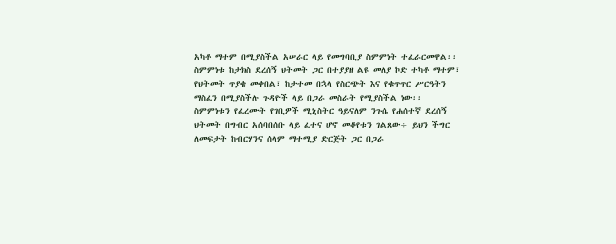አካቶ ማተም በሚያስችል አሠራር ላይ የመግባቢያ ስምምነት ተፈራርመዋል፡፡
ስምምነቱ ከታክስ ደረሰኝ ህትመት ጋር በተያያዘ ልዩ መለያ ኮድ ተካቶ ማተም፣ የህትመት ጥያቄ መቀበል፣ ከታተመ በኋላ የስርጭት እና የቁጥጥር ሥርዓትን ማስፈን በሚያስችሉ ጉዳዮች ላይ በጋራ መስራት የሚያስችል ነው፡፡
ስምምነቱን የፈረሙት የገቢዎች ሚኒስትር ዓይናለም ንጉሴ የሐሰተኛ ደረሰኝ ህትመት በግብር አሰባበሰቡ ላይ ፈተና ሆኖ መቆየቱን ገልጸው÷ ይህን ችግር ለመፍታት ከብርሃንና ሰላም ማተሚያ ድርጅት ጋር በጋራ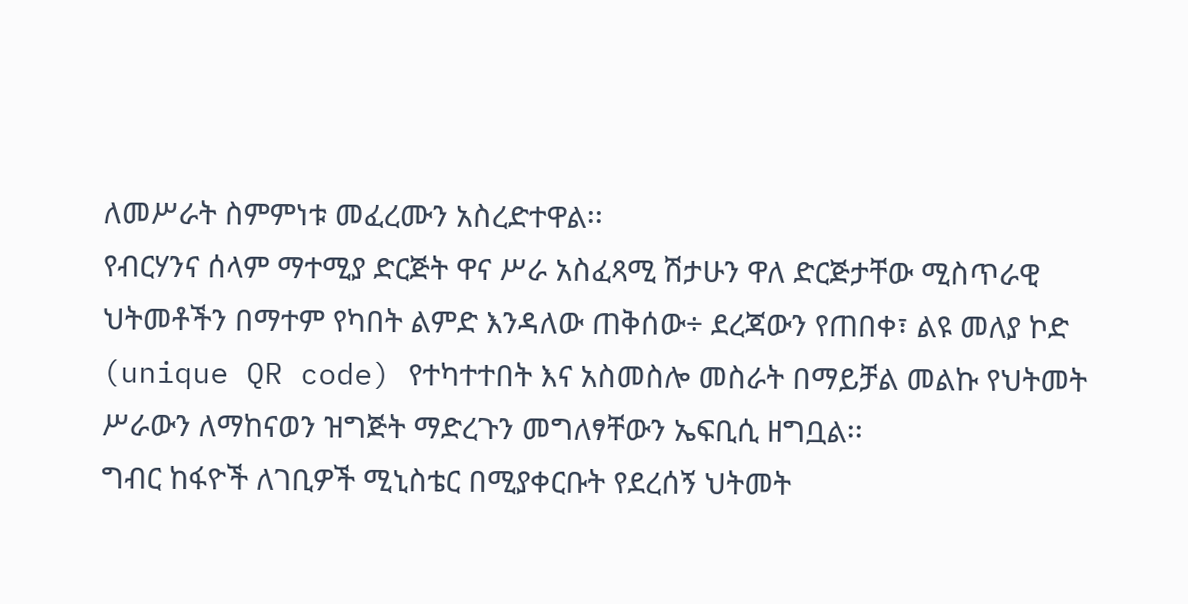ለመሥራት ስምምነቱ መፈረሙን አስረድተዋል፡፡
የብርሃንና ሰላም ማተሚያ ድርጅት ዋና ሥራ አስፈጻሚ ሽታሁን ዋለ ድርጅታቸው ሚስጥራዊ ህትመቶችን በማተም የካበት ልምድ እንዳለው ጠቅሰው÷ ደረጃውን የጠበቀ፣ ልዩ መለያ ኮድ (unique QR code) የተካተተበት እና አስመስሎ መስራት በማይቻል መልኩ የህትመት ሥራውን ለማከናወን ዝግጅት ማድረጉን መግለፃቸውን ኤፍቢሲ ዘግቧል፡፡
ግብር ከፋዮች ለገቢዎች ሚኒስቴር በሚያቀርቡት የደረሰኝ ህትመት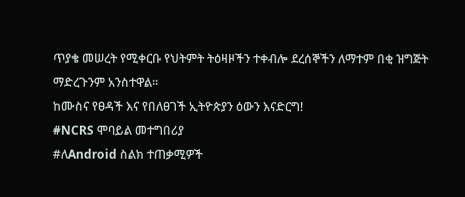ጥያቄ መሠረት የሚቀርቡ የህትምት ትዕዛዞችን ተቀብሎ ደረሰኞችን ለማተም በቂ ዝግጅት ማድረጉንም አንስተዋል፡፡
ከሙስና የፀዳች እና የበለፀገች ኢትዮጵያን ዕውን እናድርግ!
#NCRS ሞባይል መተግበሪያ
#ለAndroid ስልክ ተጠቃሚዎች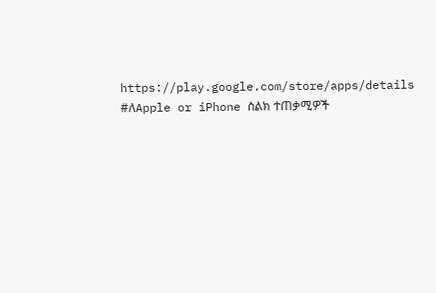https://play.google.com/store/apps/details
#ለApple or iPhone ስልክ ተጠቃሚዎች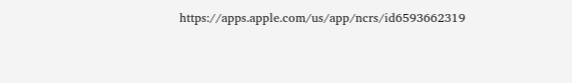https://apps.apple.com/us/app/ncrs/id6593662319